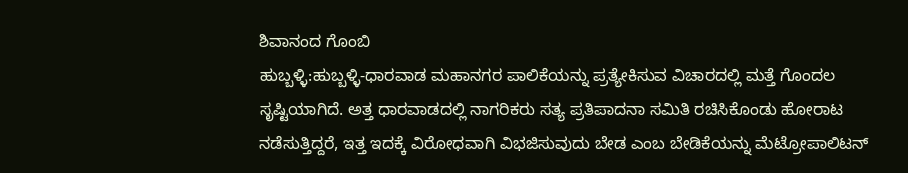ಶಿವಾನಂದ ಗೊಂಬಿ
ಹುಬ್ಬಳ್ಳಿ:ಹುಬ್ಬಳ್ಳಿ-ಧಾರವಾಡ ಮಹಾನಗರ ಪಾಲಿಕೆಯನ್ನು ಪ್ರತ್ಯೇಕಿಸುವ ವಿಚಾರದಲ್ಲಿ ಮತ್ತೆ ಗೊಂದಲ ಸೃಷ್ಟಿಯಾಗಿದೆ. ಅತ್ತ ಧಾರವಾಡದಲ್ಲಿ ನಾಗರಿಕರು ಸತ್ಯ ಪ್ರತಿಪಾದನಾ ಸಮಿತಿ ರಚಿಸಿಕೊಂಡು ಹೋರಾಟ ನಡೆಸುತ್ತಿದ್ದರೆ, ಇತ್ತ ಇದಕ್ಕೆ ವಿರೋಧವಾಗಿ ವಿಭಜಿಸುವುದು ಬೇಡ ಎಂಬ ಬೇಡಿಕೆಯನ್ನು ಮೆಟ್ರೋಪಾಲಿಟನ್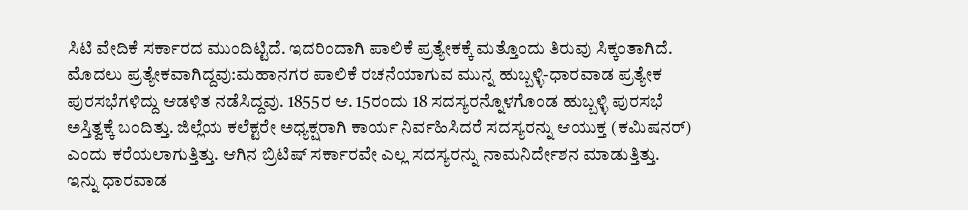ಸಿಟಿ ವೇದಿಕೆ ಸರ್ಕಾರದ ಮುಂದಿಟ್ಟಿದೆ. ಇದರಿಂದಾಗಿ ಪಾಲಿಕೆ ಪ್ರತ್ಯೇಕಕ್ಕೆ ಮತ್ತೊಂದು ತಿರುವು ಸಿಕ್ಕಂತಾಗಿದೆ.
ಮೊದಲು ಪ್ರತ್ಯೇಕವಾಗಿದ್ದವು:ಮಹಾನಗರ ಪಾಲಿಕೆ ರಚನೆಯಾಗುವ ಮುನ್ನ ಹುಬ್ಬಳ್ಳಿ-ಧಾರವಾಡ ಪ್ರತ್ಯೇಕ ಪುರಸಭೆಗಳಿದ್ದು ಆಡಳಿತ ನಡೆಸಿದ್ದವು. 1855ರ ಆ. 15ರಂದು 18 ಸದಸ್ಯರನ್ನೊಳಗೊಂಡ ಹುಬ್ಬಳ್ಳಿ ಪುರಸಭೆ ಅಸ್ತಿತ್ವಕ್ಕೆ ಬಂದಿತ್ತು. ಜಿಲ್ಲೆಯ ಕಲೆಕ್ಟರೇ ಅಧ್ಯಕ್ಷರಾಗಿ ಕಾರ್ಯ ನಿರ್ವಹಿಸಿದರೆ ಸದಸ್ಯರನ್ನು ಆಯುಕ್ತ (ಕಮಿಷನರ್) ಎಂದು ಕರೆಯಲಾಗುತ್ತಿತ್ತು. ಆಗಿನ ಬ್ರಿಟಿಷ್ ಸರ್ಕಾರವೇ ಎಲ್ಲ ಸದಸ್ಯರನ್ನು ನಾಮನಿರ್ದೇಶನ ಮಾಡುತ್ತಿತ್ತು.
ಇನ್ನು ಧಾರವಾಡ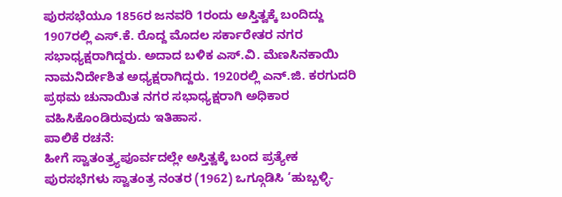ಪುರಸಭೆಯೂ 1856ರ ಜನವರಿ 1ರಂದು ಅಸ್ತಿತ್ವಕ್ಕೆ ಬಂದಿದ್ದು 1907ರಲ್ಲಿ ಎಸ್.ಕೆ. ರೊದ್ದ ಮೊದಲ ಸರ್ಕಾರೇತರ ನಗರ ಸಭಾಧ್ಯಕ್ಷರಾಗಿದ್ದರು. ಅದಾದ ಬಳಿಕ ಎಸ್.ವಿ. ಮೆಣಸಿನಕಾಯಿ ನಾಮನಿರ್ದೇಶಿತ ಅಧ್ಯಕ್ಷರಾಗಿದ್ದರು. 1920ರಲ್ಲಿ ಎನ್.ಜಿ. ಕರಗುದರಿ ಪ್ರಥಮ ಚುನಾಯಿತ ನಗರ ಸಭಾಧ್ಯಕ್ಷರಾಗಿ ಅಧಿಕಾರ ವಹಿಸಿಕೊಂಡಿರುವುದು ಇತಿಹಾಸ.
ಪಾಲಿಕೆ ರಚನೆ:
ಹೀಗೆ ಸ್ವಾತಂತ್ರ್ಯಪೂರ್ವದಲ್ಲೇ ಅಸ್ತಿತ್ವಕ್ಕೆ ಬಂದ ಪ್ರತ್ಯೇಕ ಪುರಸಭೆಗಳು ಸ್ವಾತಂತ್ರ ನಂತರ (1962) ಒಗ್ಗೂಡಿಸಿ ‘ಹುಬ್ಬಳ್ಳಿ-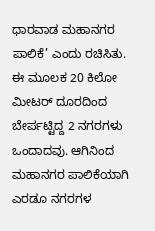ಧಾರವಾಡ ಮಹಾನಗರ ಪಾಲಿಕೆ’ ಎಂದು ರಚಿಸಿತು. ಈ ಮೂಲಕ 20 ಕಿಲೋ ಮೀಟರ್ ದೂರದಿಂದ ಬೇರ್ಪಟ್ಟಿದ್ದ 2 ನಗರಗಳು ಒಂದಾದವು. ಆಗಿನಿಂದ ಮಹಾನಗರ ಪಾಲಿಕೆಯಾಗಿ ಎರಡೂ ನಗರಗಳ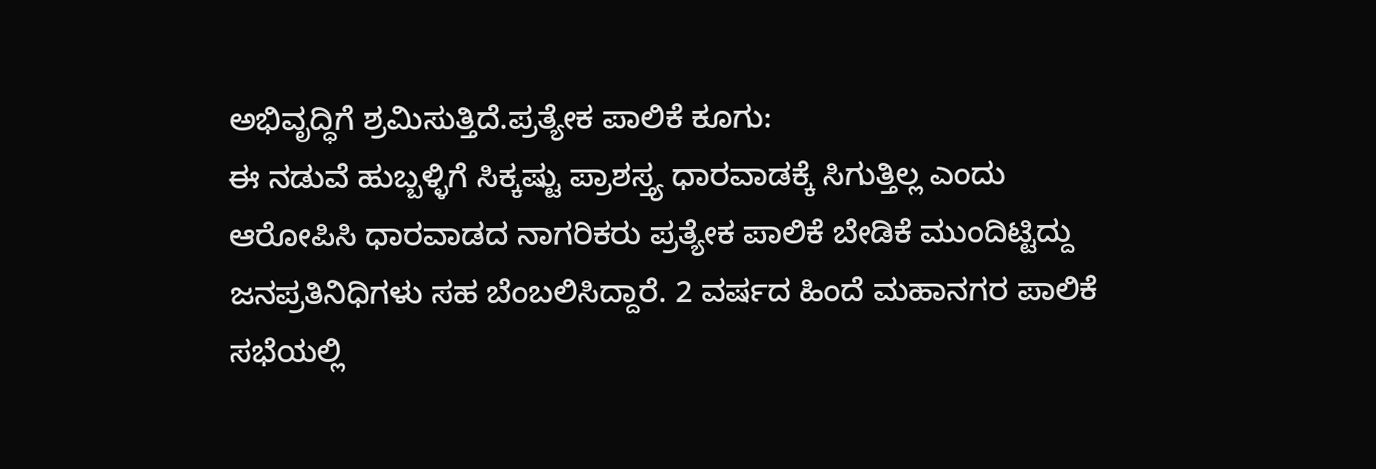ಅಭಿವೃದ್ಧಿಗೆ ಶ್ರಮಿಸುತ್ತಿದೆ.ಪ್ರತ್ಯೇಕ ಪಾಲಿಕೆ ಕೂಗು:
ಈ ನಡುವೆ ಹುಬ್ಬಳ್ಳಿಗೆ ಸಿಕ್ಕಷ್ಟು ಪ್ರಾಶಸ್ತ್ಯ ಧಾರವಾಡಕ್ಕೆ ಸಿಗುತ್ತಿಲ್ಲ ಎಂದು ಆರೋಪಿಸಿ ಧಾರವಾಡದ ನಾಗರಿಕರು ಪ್ರತ್ಯೇಕ ಪಾಲಿಕೆ ಬೇಡಿಕೆ ಮುಂದಿಟ್ಟಿದ್ದು ಜನಪ್ರತಿನಿಧಿಗಳು ಸಹ ಬೆಂಬಲಿಸಿದ್ದಾರೆ. 2 ವರ್ಷದ ಹಿಂದೆ ಮಹಾನಗರ ಪಾಲಿಕೆ ಸಭೆಯಲ್ಲಿ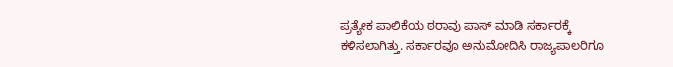ಪ್ರತ್ಯೇಕ ಪಾಲಿಕೆಯ ಠರಾವು ಪಾಸ್ ಮಾಡಿ ಸರ್ಕಾರಕ್ಕೆ ಕಳಿಸಲಾಗಿತ್ತು. ಸರ್ಕಾರವೂ ಅನುಮೋದಿಸಿ ರಾಜ್ಯಪಾಲರಿಗೂ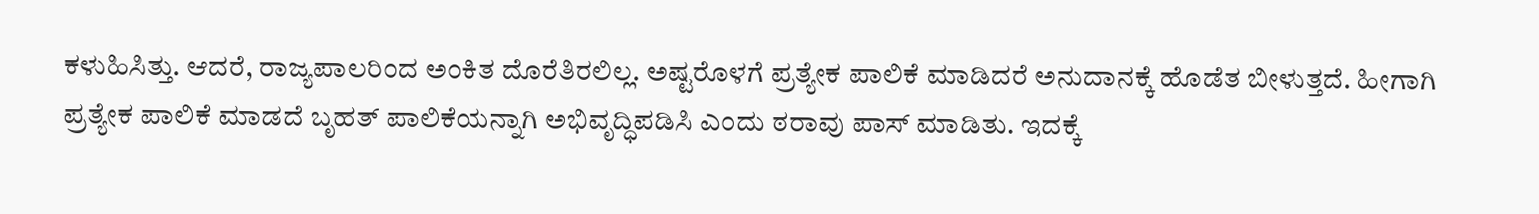ಕಳುಹಿಸಿತ್ತು. ಆದರೆ, ರಾಜ್ಯಪಾಲರಿಂದ ಅಂಕಿತ ದೊರೆತಿರಲಿಲ್ಲ. ಅಷ್ಟರೊಳಗೆ ಪ್ರತ್ಯೇಕ ಪಾಲಿಕೆ ಮಾಡಿದರೆ ಅನುದಾನಕ್ಕೆ ಹೊಡೆತ ಬೀಳುತ್ತದೆ. ಹೀಗಾಗಿ ಪ್ರತ್ಯೇಕ ಪಾಲಿಕೆ ಮಾಡದೆ ಬೃಹತ್ ಪಾಲಿಕೆಯನ್ನಾಗಿ ಅಭಿವೃದ್ಧಿಪಡಿಸಿ ಎಂದು ಠರಾವು ಪಾಸ್ ಮಾಡಿತು. ಇದಕ್ಕೆ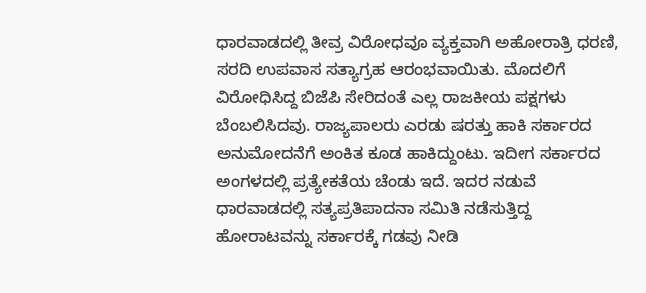ಧಾರವಾಡದಲ್ಲಿ ತೀವ್ರ ವಿರೋಧವೂ ವ್ಯಕ್ತವಾಗಿ ಅಹೋರಾತ್ರಿ ಧರಣಿ, ಸರದಿ ಉಪವಾಸ ಸತ್ಯಾಗ್ರಹ ಆರಂಭವಾಯಿತು. ಮೊದಲಿಗೆ ವಿರೋಧಿಸಿದ್ದ ಬಿಜೆಪಿ ಸೇರಿದಂತೆ ಎಲ್ಲ ರಾಜಕೀಯ ಪಕ್ಷಗಳು ಬೆಂಬಲಿಸಿದವು. ರಾಜ್ಯಪಾಲರು ಎರಡು ಷರತ್ತು ಹಾಕಿ ಸರ್ಕಾರದ ಅನುಮೋದನೆಗೆ ಅಂಕಿತ ಕೂಡ ಹಾಕಿದ್ದುಂಟು. ಇದೀಗ ಸರ್ಕಾರದ ಅಂಗಳದಲ್ಲಿ ಪ್ರತ್ಯೇಕತೆಯ ಚೆಂಡು ಇದೆ. ಇದರ ನಡುವೆ ಧಾರವಾಡದಲ್ಲಿ ಸತ್ಯಪ್ರತಿಪಾದನಾ ಸಮಿತಿ ನಡೆಸುತ್ತಿದ್ದ ಹೋರಾಟವನ್ನು ಸರ್ಕಾರಕ್ಕೆ ಗಡವು ನೀಡಿ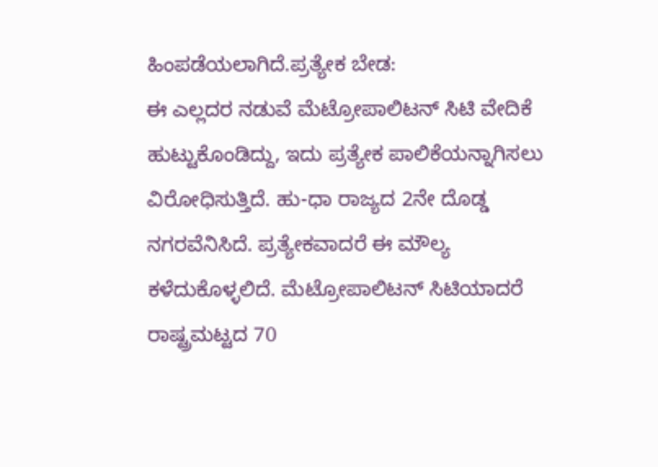ಹಿಂಪಡೆಯಲಾಗಿದೆ.ಪ್ರತ್ಯೇಕ ಬೇಡ:
ಈ ಎಲ್ಲದರ ನಡುವೆ ಮೆಟ್ರೋಪಾಲಿಟನ್ ಸಿಟಿ ವೇದಿಕೆ ಹುಟ್ಟುಕೊಂಡಿದ್ದು, ಇದು ಪ್ರತ್ಯೇಕ ಪಾಲಿಕೆಯನ್ನಾಗಿಸಲು ವಿರೋಧಿಸುತ್ತಿದೆ. ಹು-ಧಾ ರಾಜ್ಯದ 2ನೇ ದೊಡ್ಡ ನಗರವೆನಿಸಿದೆ. ಪ್ರತ್ಯೇಕವಾದರೆ ಈ ಮೌಲ್ಯ ಕಳೆದುಕೊಳ್ಳಲಿದೆ. ಮೆಟ್ರೋಪಾಲಿಟನ್ ಸಿಟಿಯಾದರೆ ರಾಷ್ಟ್ರಮಟ್ಟದ 70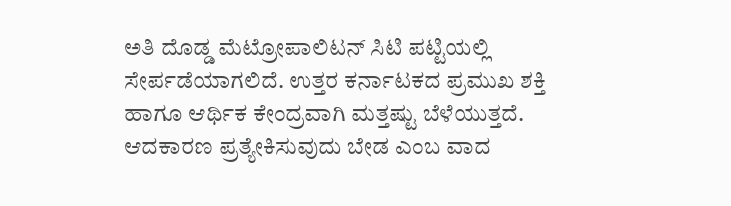ಅತಿ ದೊಡ್ಡ ಮೆಟ್ರೋಪಾಲಿಟನ್ ಸಿಟಿ ಪಟ್ಟಿಯಲ್ಲಿ ಸೇರ್ಪಡೆಯಾಗಲಿದೆ. ಉತ್ತರ ಕರ್ನಾಟಕದ ಪ್ರಮುಖ ಶಕ್ತಿ ಹಾಗೂ ಆರ್ಥಿಕ ಕೇಂದ್ರವಾಗಿ ಮತ್ತಷ್ಟು ಬೆಳೆಯುತ್ತದೆ. ಆದಕಾರಣ ಪ್ರತ್ಯೇಕಿಸುವುದು ಬೇಡ ಎಂಬ ವಾದ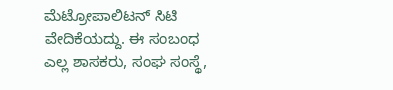ಮೆಟ್ರೋಪಾಲಿಟನ್ ಸಿಟಿ ವೇದಿಕೆಯದ್ದು. ಈ ಸಂಬಂಧ ಎಲ್ಲ ಶಾಸಕರು, ಸಂಘ ಸಂಸ್ಥೆ,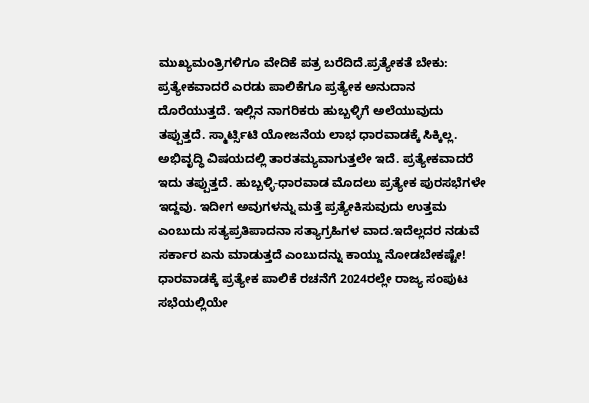ಮುಖ್ಯಮಂತ್ರಿಗಳಿಗೂ ವೇದಿಕೆ ಪತ್ರ ಬರೆದಿದೆ.ಪ್ರತ್ಯೇಕತೆ ಬೇಕು:
ಪ್ರತ್ಯೇಕವಾದರೆ ಎರಡು ಪಾಲಿಕೆಗೂ ಪ್ರತ್ಯೇಕ ಅನುದಾನ ದೊರೆಯುತ್ತದೆ. ಇಲ್ಲಿನ ನಾಗರಿಕರು ಹುಬ್ಬಳ್ಳಿಗೆ ಅಲೆಯುವುದು ತಪ್ಪುತ್ತದೆ. ಸ್ಮಾರ್ಟ್ಸಿಟಿ ಯೋಜನೆಯ ಲಾಭ ಧಾರವಾಡಕ್ಕೆ ಸಿಕ್ಕಿಲ್ಲ. ಅಭಿವೃದ್ಧಿ ವಿಷಯದಲ್ಲಿ ತಾರತಮ್ಯವಾಗುತ್ತಲೇ ಇದೆ. ಪ್ರತ್ಯೇಕವಾದರೆ ಇದು ತಪ್ಪುತ್ತದೆ. ಹುಬ್ಬಳ್ಳಿ-ಧಾರವಾಡ ಮೊದಲು ಪ್ರತ್ಯೇಕ ಪುರಸಭೆಗಳೇ ಇದ್ದವು. ಇದೀಗ ಅವುಗಳನ್ನು ಮತ್ತೆ ಪ್ರತ್ಯೇಕಿಸುವುದು ಉತ್ತಮ ಎಂಬುದು ಸತ್ಯಪ್ರತಿಪಾದನಾ ಸತ್ಯಾಗ್ರಹಿಗಳ ವಾದ.ಇದೆಲ್ಲದರ ನಡುವೆ ಸರ್ಕಾರ ಏನು ಮಾಡುತ್ತದೆ ಎಂಬುದನ್ನು ಕಾಯ್ದು ನೋಡಬೇಕಷ್ಟೇ!
ಧಾರವಾಡಕ್ಕೆ ಪ್ರತ್ಯೇಕ ಪಾಲಿಕೆ ರಚನೆಗೆ 2024ರಲ್ಲೇ ರಾಜ್ಯ ಸಂಪುಟ ಸಭೆಯಲ್ಲಿಯೇ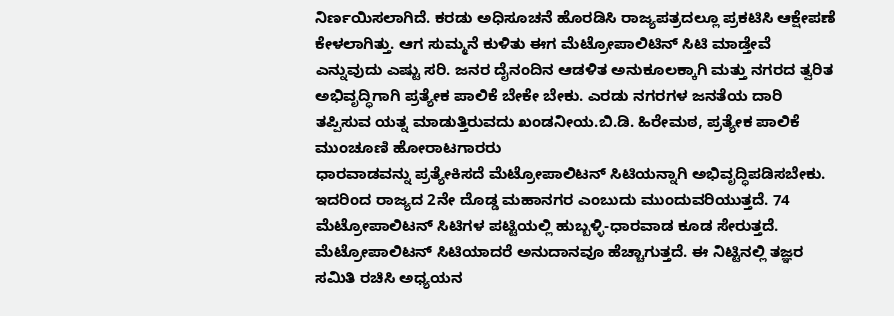ನಿರ್ಣಯಿಸಲಾಗಿದೆ. ಕರಡು ಅಧಿಸೂಚನೆ ಹೊರಡಿಸಿ ರಾಜ್ಯಪತ್ರದಲ್ಲೂ ಪ್ರಕಟಿಸಿ ಆಕ್ಷೇಪಣೆ ಕೇಳಲಾಗಿತ್ತು. ಆಗ ಸುಮ್ಮನೆ ಕುಳಿತು ಈಗ ಮೆಟ್ರೋಪಾಲಿಟಿನ್ ಸಿಟಿ ಮಾಡ್ತೇವೆ ಎನ್ನುವುದು ಎಷ್ಟು ಸರಿ. ಜನರ ದೈನಂದಿನ ಆಡಳಿತ ಅನುಕೂಲಕ್ಕಾಗಿ ಮತ್ತು ನಗರದ ತ್ವರಿತ ಅಭಿವೃದ್ಧಿಗಾಗಿ ಪ್ರತ್ಯೇಕ ಪಾಲಿಕೆ ಬೇಕೇ ಬೇಕು. ಎರಡು ನಗರಗಳ ಜನತೆಯ ದಾರಿ ತಪ್ಪಿಸುವ ಯತ್ನ ಮಾಡುತ್ತಿರುವದು ಖಂಡನೀಯ.ಬಿ.ಡಿ. ಹಿರೇಮಠ, ಪ್ರತ್ಯೇಕ ಪಾಲಿಕೆ ಮುಂಚೂಣಿ ಹೋರಾಟಗಾರರು
ಧಾರವಾಡವನ್ನು ಪ್ರತ್ಯೇಕಿಸದೆ ಮೆಟ್ರೋಪಾಲಿಟನ್ ಸಿಟಿಯನ್ನಾಗಿ ಅಭಿವೃದ್ಧಿಪಡಿಸಬೇಕು. ಇದರಿಂದ ರಾಜ್ಯದ 2ನೇ ದೊಡ್ಡ ಮಹಾನಗರ ಎಂಬುದು ಮುಂದುವರಿಯುತ್ತದೆ. 74 ಮೆಟ್ರೋಪಾಲಿಟನ್ ಸಿಟಿಗಳ ಪಟ್ಟಿಯಲ್ಲಿ ಹುಬ್ಬಳ್ಳಿ-ಧಾರವಾಡ ಕೂಡ ಸೇರುತ್ತದೆ. ಮೆಟ್ರೋಪಾಲಿಟನ್ ಸಿಟಿಯಾದರೆ ಅನುದಾನವೂ ಹೆಚ್ಚಾಗುತ್ತದೆ. ಈ ನಿಟ್ಟಿನಲ್ಲಿ ತಜ್ಞರ ಸಮಿತಿ ರಚಿಸಿ ಅಧ್ಯಯನ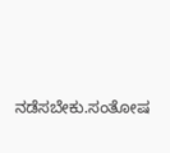ನಡೆಸಬೇಕು.ಸಂತೋಷ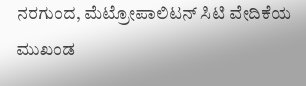ನರಗುಂದ, ಮೆಟ್ರೋಪಾಲಿಟನ್ ಸಿಟಿ ವೇದಿಕೆಯ ಮುಖಂಡ